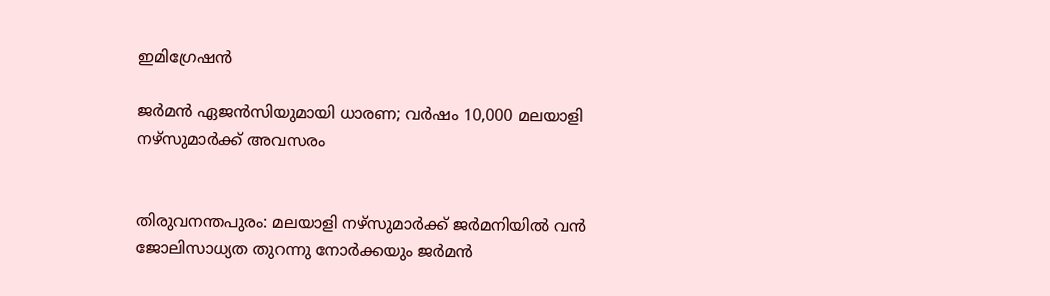ഇമിഗ്രേഷന്‍

ജര്‍മന്‍ ഏജന്‍സിയുമായി ധാരണ; വര്‍ഷം 10,000 മലയാളി നഴ്‌സുമാര്‍ക്ക് അവസരം


തിരുവനന്തപുരം: മലയാളി നഴ്‌സുമാര്‍ക്ക് ജര്‍മനിയില്‍ വന്‍ ജോലിസാധ്യത തുറന്നു നോര്‍ക്കയും ജര്‍മന്‍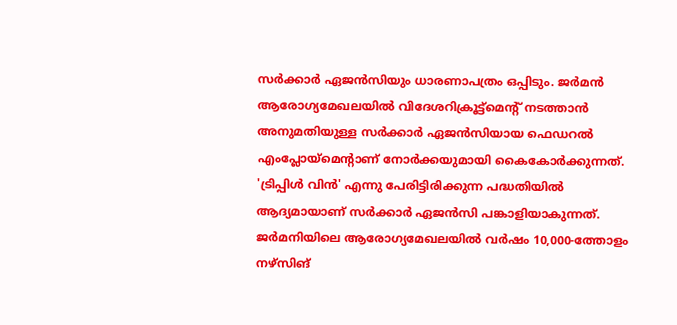സര്‍ക്കാര്‍ ഏജന്‍സിയും ധാരണാപത്രം ഒപ്പിടും. ജര്‍മന്‍ ആരോഗ്യമേഖലയില്‍ വിദേശറിക്രൂട്ട്‌മെന്റ് നടത്താന്‍ അനുമതിയുള്ള സര്‍ക്കാര്‍ ഏജന്‍സിയായ ഫെഡറല്‍ എംപ്ലോയ്‌മെന്റാണ്‌ നോര്‍ക്കയുമായി കൈകോര്‍ക്കുന്നത്.
'ട്രിപ്പിള്‍ വിന്‍' എന്നു പേരിട്ടിരിക്കുന്ന പദ്ധതിയില്‍ ആദ്യമായാണ് സര്‍ക്കാര്‍ ഏജന്‍സി പങ്കാളിയാകുന്നത്. ജര്‍മനിയിലെ ആരോഗ്യമേഖലയില്‍ വര്‍ഷം 10,000-ത്തോളം നഴ്‌സിങ്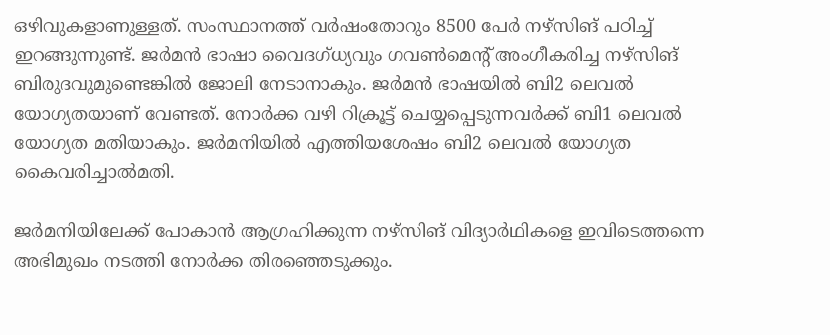ഒഴിവുകളാണുള്ളത്. സംസ്ഥാനത്ത് വര്‍ഷംതോറും 8500 പേര്‍ നഴ്‌സിങ് പഠിച്ച് ഇറങ്ങുന്നുണ്ട്. ജര്‍മന്‍ ഭാഷാ വൈദഗ്‌ധ്യവും ഗവണ്‍മെന്റ് അംഗീകരിച്ച നഴ്‌സിങ് ബിരുദവുമുണ്ടെങ്കില്‍ ജോലി നേടാനാകും. ജര്‍മന്‍ ഭാഷയില്‍ ബി2 ലെവല്‍ യോഗ്യതയാണ് വേണ്ടത്. നോര്‍ക്ക വഴി റിക്രൂട്ട് ചെയ്യപ്പെടുന്നവര്‍ക്ക് ബി1 ലെവല്‍ യോഗ്യത മതിയാകും. ജര്‍മനിയില്‍ എത്തിയശേഷം ബി2 ലെവല്‍ യോഗ്യത കൈവരിച്ചാല്‍മതി.

ജര്‍മനിയിലേക്ക് പോകാന്‍ ആഗ്രഹിക്കുന്ന നഴ്‌സിങ് വിദ്യാര്‍ഥികളെ ഇവിടെത്തന്നെ അഭിമുഖം നടത്തി നോര്‍ക്ക തിരഞ്ഞെടുക്കും.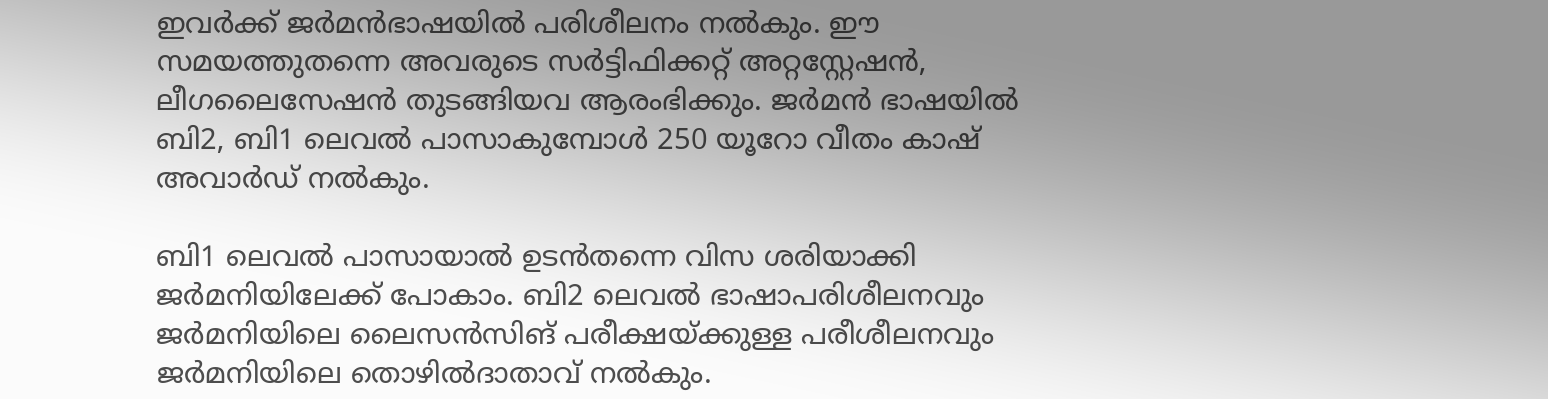ഇവര്‍ക്ക് ജര്‍മന്‍ഭാഷയില്‍ പരിശീലനം നല്‍കും. ഈ സമയത്തുതന്നെ അവരുടെ സര്‍ട്ടിഫിക്കറ്റ് അറ്റസ്റ്റേഷന്‍, ലീഗലൈസേഷന്‍ തുടങ്ങിയവ ആരംഭിക്കും. ജര്‍മന്‍ ഭാഷയില്‍ ബി2, ബി1 ലെവല്‍ പാസാകുമ്പോള്‍ 250 യൂറോ വീതം കാഷ് അവാര്‍ഡ് നല്‍കും.

ബി1 ലെവല്‍ പാസായാല്‍ ഉടന്‍തന്നെ വിസ ശരിയാക്കി ജര്‍മനിയിലേക്ക് പോകാം. ബി2 ലെവല്‍ ഭാഷാപരിശീലനവും ജര്‍മനിയിലെ ലൈസന്‍സിങ് പരീക്ഷയ്ക്കുള്ള പരീശീലനവും ജര്‍മനിയിലെ തൊഴില്‍ദാതാവ് നല്‍കും.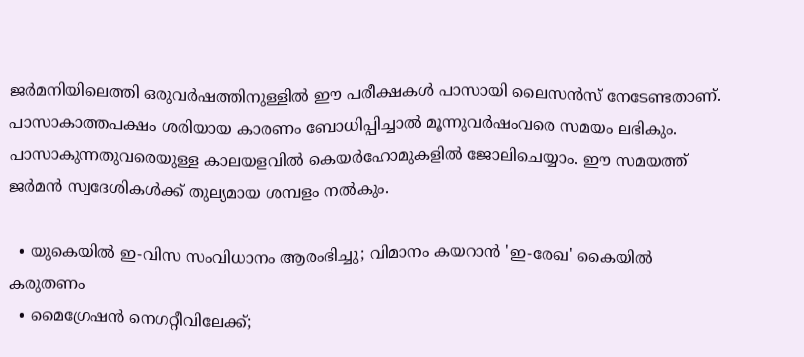ജര്‍മനിയിലെത്തി ഒരുവര്‍ഷത്തിനുള്ളില്‍ ഈ പരീക്ഷകള്‍ പാസായി ലൈസന്‍സ് നേടേണ്ടതാണ്. പാസാകാത്തപക്ഷം ശരിയായ കാരണം ബോധിപ്പിച്ചാല്‍ മൂന്നുവര്‍ഷംവരെ സമയം ലഭികും. പാസാകുന്നതുവരെയുള്ള കാലയളവില്‍ കെയര്‍ഹോമുകളില്‍ ജോലിചെയ്യാം. ഈ സമയത്ത് ജര്‍മന്‍ സ്വദേശികള്‍ക്ക് തുല്യമായ ശമ്പളം നല്‍കും.

  • യുകെയില്‍ ഇ-വിസ സംവിധാനം ആരംഭിച്ചു; വിമാനം കയറാന്‍ 'ഇ-രേഖ' കൈയില്‍ കരുതണം
  • മൈഗ്രേഷന്‍ നെഗറ്റീവിലേക്ക്;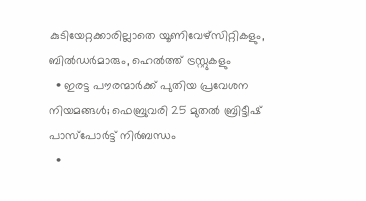കുടിയേറ്റക്കാരില്ലാതെ യൂണിവേഴ്‌സിറ്റികളും, ബില്‍ഡര്‍മാരും, ഹെല്‍ത്ത് ട്രസ്റ്റുകളും
  • ഇരട്ട പൗരന്മാര്‍ക്ക് പുതിയ പ്രവേശന നിയമങ്ങള്‍; ഫെബ്രുവരി 25 മുതല്‍ ബ്രിട്ടീഷ് പാസ്‌പോര്‍ട്ട് നിര്‍ബന്ധം
  •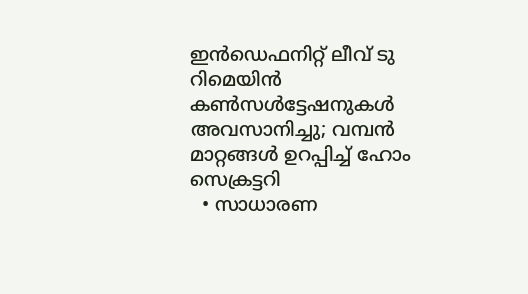ഇന്‍ഡെഫനിറ്റ് ലീവ് ടു റിമെയിന്‍ കണ്‍സള്‍ട്ടേഷനുകള്‍ അവസാനിച്ചു; വമ്പന്‍ മാറ്റങ്ങള്‍ ഉറപ്പിച്ച് ഹോം സെക്രട്ടറി
  • സാധാരണ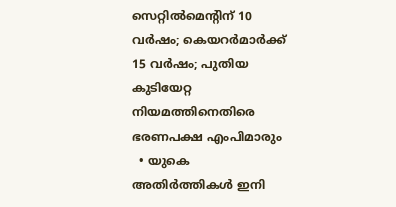സെറ്റില്‍മെന്റിന് 10 വര്‍ഷം; കെയറര്‍മാര്‍ക്ക് 15 വര്‍ഷം; പുതിയ കുടിയേറ്റ നിയമത്തിനെതിരെ ഭരണപക്ഷ എംപിമാരും
  • യുകെ അതിര്‍ത്തികള്‍ ഇനി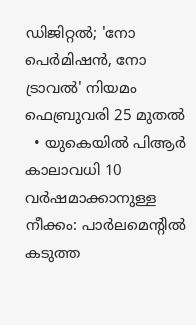ഡിജിറ്റല്‍; 'നോ പെര്‍മിഷന്‍, നോ ട്രാവല്‍' നിയമം ഫെബ്രുവരി 25 മുതല്‍
  • യുകെയില്‍ പിആര്‍ കാലാവധി 10 വര്‍ഷമാക്കാനുള്ള നീക്കം: പാര്‍ലമെന്റില്‍ കടുത്ത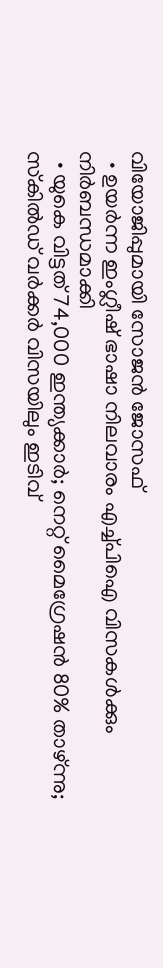വിയോജിപ്പുമായി സോജന്‍ ജോസഫ്
  • ഉയര്‍ന്ന ഇംഗ്ലീഷ് ഭാഷാ നിലവാരം എച്ച്പിഐ വിസകള്‍ക്കും നിര്‍ബന്ധമാക്കി
  • യുകെ വിട്ടത് 74,000 ഇന്ത്യക്കാര്‍; നെറ്റ് മൈഗ്രേഷന്‍ 80% താഴ്ന്നു; സ്‌കില്‍ഡ് വര്‍ക്കര്‍ വിസയിലും ഇടിവ്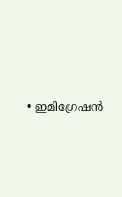• ഇമിഗ്രേഷന്‍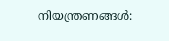നിയന്ത്രണങ്ങള്‍: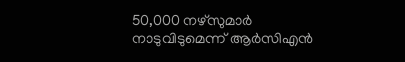50,000 നഴ്‌സുമാര്‍ നാടുവിടുമെന്ന് ആര്‍സിഎന്‍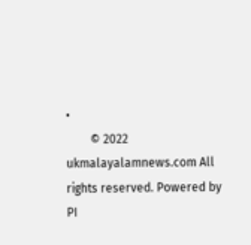•
        © 2022 ukmalayalamnews.com All rights reserved. Powered by PI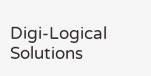Digi-Logical Solutions